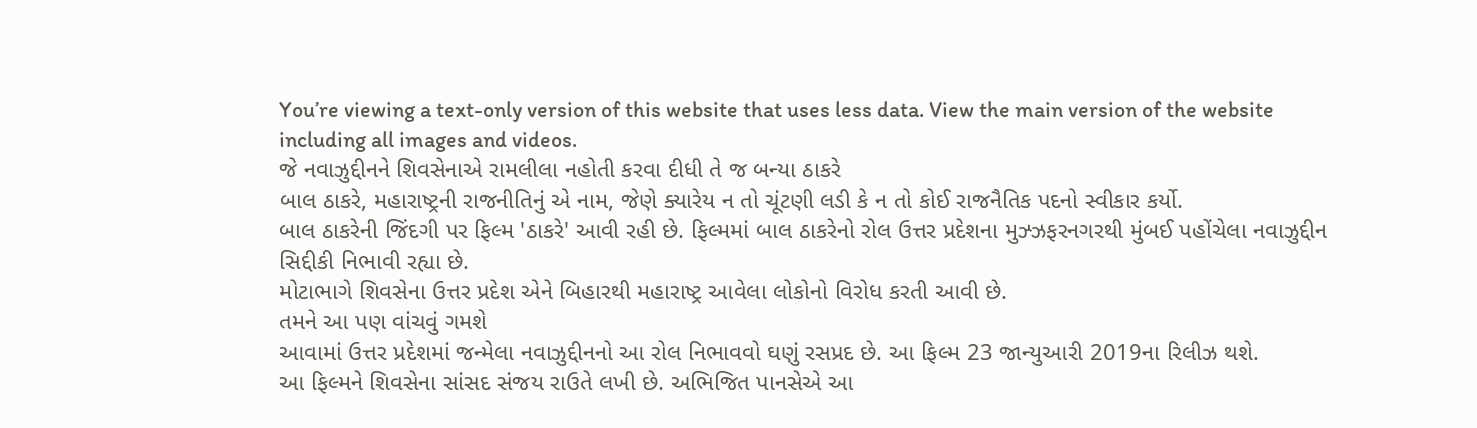You’re viewing a text-only version of this website that uses less data. View the main version of the website including all images and videos.
જે નવાઝુદ્દીનને શિવસેનાએ રામલીલા નહોતી કરવા દીધી તે જ બન્યા ઠાકરે
બાલ ઠાકરે, મહારાષ્ટ્રની રાજનીતિનું એ નામ, જેણે ક્યારેય ન તો ચૂંટણી લડી કે ન તો કોઈ રાજનૈતિક પદનો સ્વીકાર કર્યો.
બાલ ઠાકરેની જિંદગી પર ફિલ્મ 'ઠાકરે' આવી રહી છે. ફિલ્મમાં બાલ ઠાકરેનો રોલ ઉત્તર પ્રદેશના મુઝ્ઝફરનગરથી મુંબઈ પહોંચેલા નવાઝુદ્દીન સિદ્દીકી નિભાવી રહ્યા છે.
મોટાભાગે શિવસેના ઉત્તર પ્રદેશ એને બિહારથી મહારાષ્ટ્ર આવેલા લોકોનો વિરોધ કરતી આવી છે.
તમને આ પણ વાંચવું ગમશે
આવામાં ઉત્તર પ્રદેશમાં જન્મેલા નવાઝુદ્દીનનો આ રોલ નિભાવવો ઘણું રસપ્રદ છે. આ ફિલ્મ 23 જાન્યુઆરી 2019ના રિલીઝ થશે.
આ ફિલ્મને શિવસેના સાંસદ સંજય રાઉતે લખી છે. અભિજિત પાનસેએ આ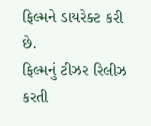ફિલ્મને ડાયરેક્ટ કરી છે.
ફિલ્મનું ટીઝર રિલીઝ કરતી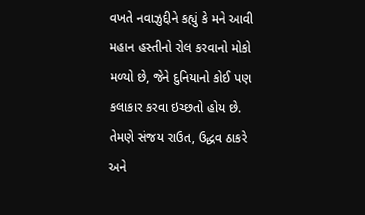વખતે નવાઝુદ્દીને કહ્યું કે મને આવી મહાન હસ્તીનો રોલ કરવાનો મોકો મળ્યો છે, જેને દુનિયાનો કોઈ પણ કલાકાર કરવા ઇચ્છતો હોય છે.
તેમણે સંજય રાઉત, ઉદ્ધવ ઠાકરે અને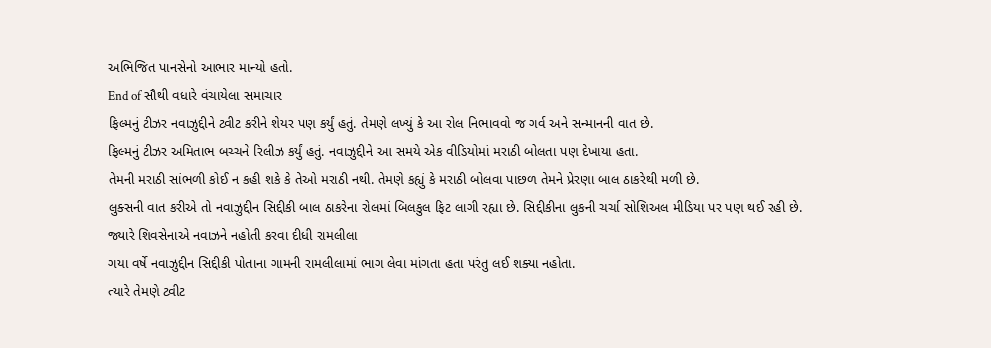અભિજિત પાનસેનો આભાર માન્યો હતો.
End of સૌથી વધારે વંચાયેલા સમાચાર
ફિલ્મનું ટીઝર નવાઝુદ્દીને ટ્વીટ કરીને શેયર પણ કર્યું હતું. તેમણે લખ્યું કે આ રોલ નિભાવવો જ ગર્વ અને સન્માનની વાત છે.
ફિલ્મનું ટીઝર અમિતાભ બચ્ચને રિલીઝ કર્યું હતું. નવાઝુદ્દીને આ સમયે એક વીડિયોમાં મરાઠી બોલતા પણ દેખાયા હતા.
તેમની મરાઠી સાંભળી કોઈ ન કહી શકે કે તેઓ મરાઠી નથી. તેમણે કહ્યું કે મરાઠી બોલવા પાછળ તેમને પ્રેરણા બાલ ઠાકરેથી મળી છે.
લુક્સની વાત કરીએ તો નવાઝુદ્દીન સિદ્દીકી બાલ ઠાકરેના રોલમાં બિલકુલ ફિટ લાગી રહ્યા છે. સિદ્દીકીના લુકની ચર્ચા સોશિઅલ મીડિયા પર પણ થઈ રહી છે.
જ્યારે શિવસેનાએ નવાઝને નહોતી કરવા દીધી રામલીલા
ગયા વર્ષે નવાઝુદ્દીન સિદ્દીકી પોતાના ગામની રામલીલામાં ભાગ લેવા માંગતા હતા પરંતુ લઈ શક્યા નહોતા.
ત્યારે તેમણે ટ્વીટ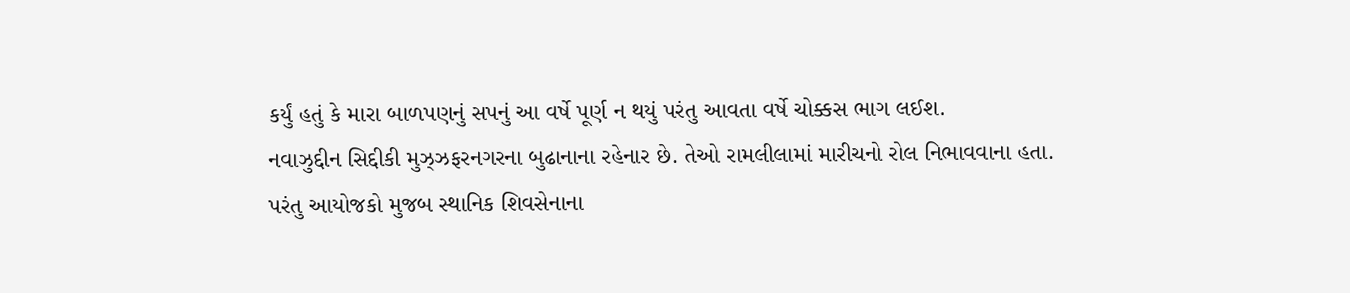કર્યું હતું કે મારા બાળપણનું સપનું આ વર્ષે પૂર્ણ ન થયું પરંતુ આવતા વર્ષે ચોક્કસ ભાગ લઈશ.
નવાઝુદ્દીન સિદ્દીકી મુઝ્ઝફરનગરના બુઢાનાના રહેનાર છે. તેઓ રામલીલામાં મારીચનો રોલ નિભાવવાના હતા.
પરંતુ આયોજકો મુજબ સ્થાનિક શિવસેનાના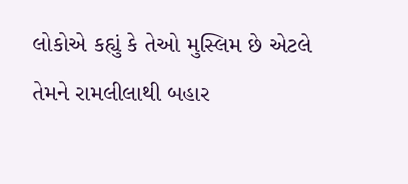લોકોએ કહ્યું કે તેઓ મુસ્લિમ છે એટલે તેમને રામલીલાથી બહાર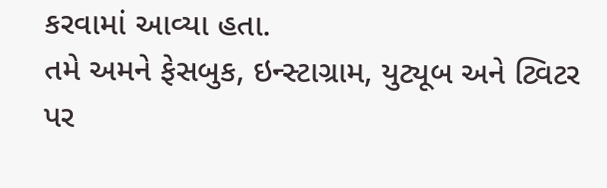કરવામાં આવ્યા હતા.
તમે અમને ફેસબુક, ઇન્સ્ટાગ્રામ, યુટ્યૂબ અને ટ્વિટર પર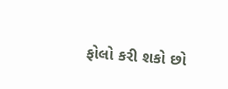ફોલો કરી શકો છો